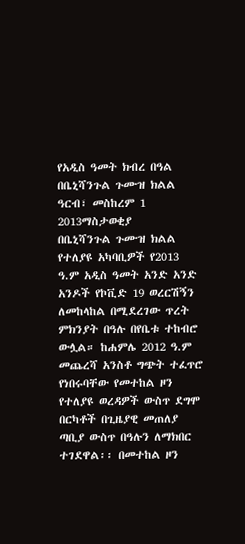የአዲስ ዓመት ክብረ በዓል በቤኒሻንጉል ጉሙዝ ክልል
ዓርብ፣ መስከረም 1 2013ማስታወቂያ
በቤኒሻንጉል ጉሙዝ ክልል የተለያዩ አካባቢዎች የ2013 ዓ.ም አዲስ ዓመት አንድ አንድ አንዶች የኮቪድ 19 ወረርሽኝን ለመከላከል በሚደረገው ጥረት ምክንያት በዓሉ በየቤቱ ተከብሮ ውሏል። ከሐምሌ 2012 ዓ.ም መጨረሻ አንስቶ ግጭት ተፈጥሮ የነበሩባቸው የመተከል ዞን የተለያዩ ወረዳዎች ውስጥ ደግሞ በርካቶች በጊዜያዊ መጠለያ ጣቢያ ውስጥ በዓሉን ለማክበር ተገደዋል፡፡ በመተከል ዞን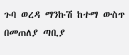ጉባ ወረዳ ማንኩሽ ከተማ ውስጥ በመጠለያ ጣቢያ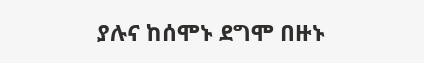ያሉና ከሰሞኑ ደግሞ በዙኑ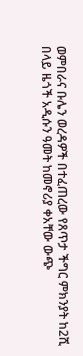ወምበራና ቡሌን ወረዳዎች በተፈጠረው የጸጥታ ችግር ምክንያት ከ2ሺ በላይ ዜጎች አዲሱን ዓመት ከመኖሪያ ቀአቸው ውጭ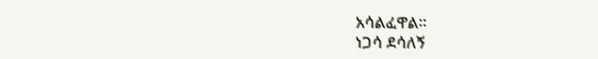አሳልፈዋል፡፡
ነጋሳ ደሳለኝ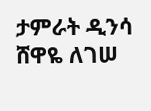ታምራት ዲንሳ
ሸዋዬ ለገሠ